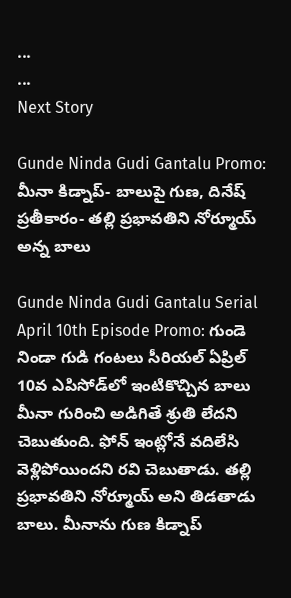...
...
Next Story

Gunde Ninda Gudi Gantalu Promo: మీనా కిడ్నాప్- బాలుపై గుణ, దినేష్ ప్రతీకారం- తల్లి ప్రభావతిని నోర్మూయ్ అన్న బాలు

Gunde Ninda Gudi Gantalu Serial April 10th Episode Promo: గుండె నిండా గుడి గంటలు సీరియల్ ఏప్రిల్ 10వ ఎపిసోడ్‌లో ఇంటికొచ్చిన బాలు మీనా గురించి అడిగితే శ్రుతి లేదని చెబుతుంది. ఫోన్ ఇంట్లోనే వదిలేసి వెళ్లిపోయిందని రవి చెబుతాడు. తల్లి ప్రభావతిని నోర్మూయ్ అని తిడతాడు బాలు. మీనాను గుణ కిడ్నాప్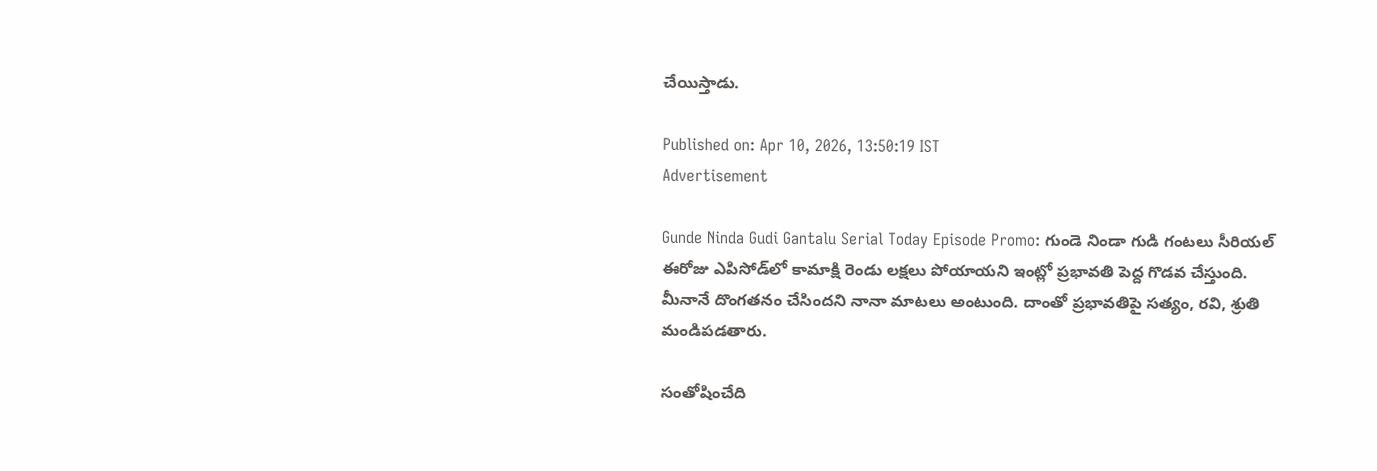చేయిస్తాడు.

Published on: Apr 10, 2026, 13:50:19 IST
Advertisement

Gunde Ninda Gudi Gantalu Serial Today Episode Promo: గుండె నిండా గుడి గంటలు సీరియల్ ఈరోజు ఎపిసోడ్‌లో కామాక్షి రెండు లక్షలు పోయాయని ఇంట్లో ప్రభావతి పెద్ద గొడవ చేస్తుంది. మీనానే దొంగతనం చేసిందని నానా మాటలు అంటుంది. దాంతో ప్రభావతిపై సత్యం, రవి, శ్రుతి మండిపడతారు.

సంతోషించేది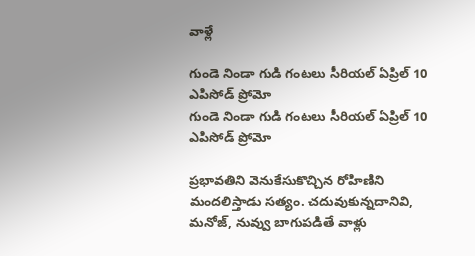వాళ్లే

గుండె నిండా గుడి గంటలు సీరియల్ ఏప్రిల్ 10 ఎపిసోడ్ ప్రోమో
గుండె నిండా గుడి గంటలు సీరియల్ ఏప్రిల్ 10 ఎపిసోడ్ ప్రోమో

ప్రభావతిని వెనుకేసుకొచ్చిన రోహిణిని మందలిస్తాడు సత్యం. చదువుకున్నదానివి, మనోజ్, నువ్వు బాగుపడితే వాళ్లు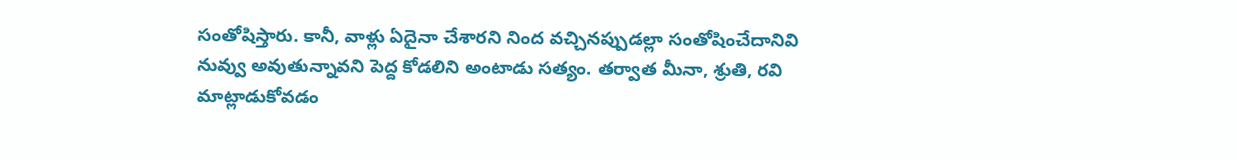సంతోషిస్తారు. కానీ, వాళ్లు ఏదైనా చేశారని నింద వచ్చినప్పుడల్లా సంతోషించేదానివి నువ్వు అవుతున్నావని పెద్ద కోడలిని అంటాడు సత్యం. తర్వాత మీనా, శ్రుతి, రవి మాట్లాడుకోవడం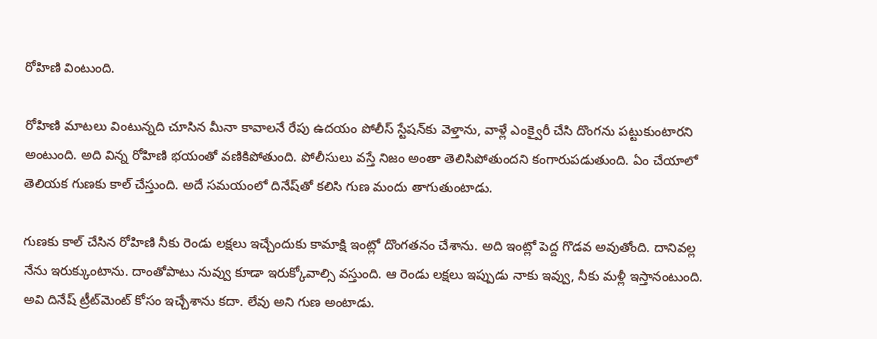రోహిణి వింటుంది.

రోహిణి మాటలు వింటున్నది చూసిన మీనా కావాలనే రేపు ఉదయం పోలీస్ స్టేషన్‌కు వెళ్తాను, వాళ్లే ఎంక్వైరీ చేసి దొంగను పట్టుకుంటారని అంటుంది. అది విన్న రోహిణి భయంతో వణికిపోతుంది. పోలీసులు వస్తే నిజం అంతా తెలిసిపోతుందని కంగారుపడుతుంది. ఏం చేయాలో తెలియక గుణకు కాల్ చేస్తుంది. అదే సమయంలో దినేష్‌తో కలిసి గుణ మందు తాగుతుంటాడు.

గుణకు కాల్ చేసిన రోహిణి నీకు రెండు లక్షలు ఇచ్చేందుకు కామాక్షి ఇంట్లో దొంగతనం చేశాను. అది ఇంట్లో పెద్ద గొడవ అవుతోంది. దానివల్ల నేను ఇరుక్కుంటాను. దాంతోపాటు నువ్వు కూడా ఇరుక్కోవాల్సి వస్తుంది. ఆ రెండు లక్షలు ఇప్పుడు నాకు ఇవ్వు, నీకు మళ్లీ ఇస్తానంటుంది. అవి దినేష్ ట్రీట్‌మెంట్ కోసం ఇచ్చేశాను కదా. లేవు అని గుణ అంటాడు.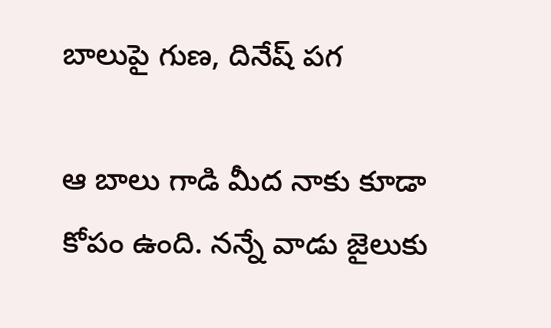బాలుపై గుణ, దినేష్ పగ

ఆ బాలు గాడి మీద నాకు కూడా కోపం ఉంది. నన్నే వాడు జైలుకు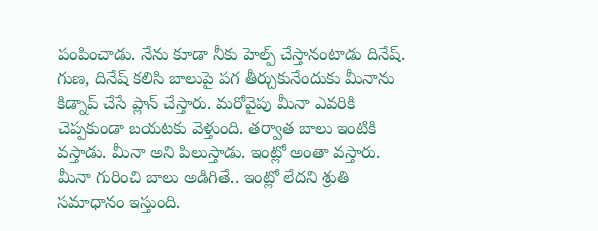పంపించాడు. నేను కూడా నీకు హెల్ప్ చేస్తానంటాడు దినేష్. గుణ, దినేష్ కలిసి బాలుపై పగ తీర్చుకునేందుకు మీనాను కిడ్నాప్ చేసే ప్లాన్ చేస్తారు. మరోవైపు మీనా ఎవరికి చెప్పకుండా బయటకు వెళ్తుంది. తర్వాత బాలు ఇంటికి వస్తాడు. మీనా అని పిలుస్తాడు. ఇంట్లో అంతా వస్తారు. మీనా గురించి బాలు అడిగితే.. ఇంట్లో లేదని శ్రుతి సమాధానం ఇస్తుంది.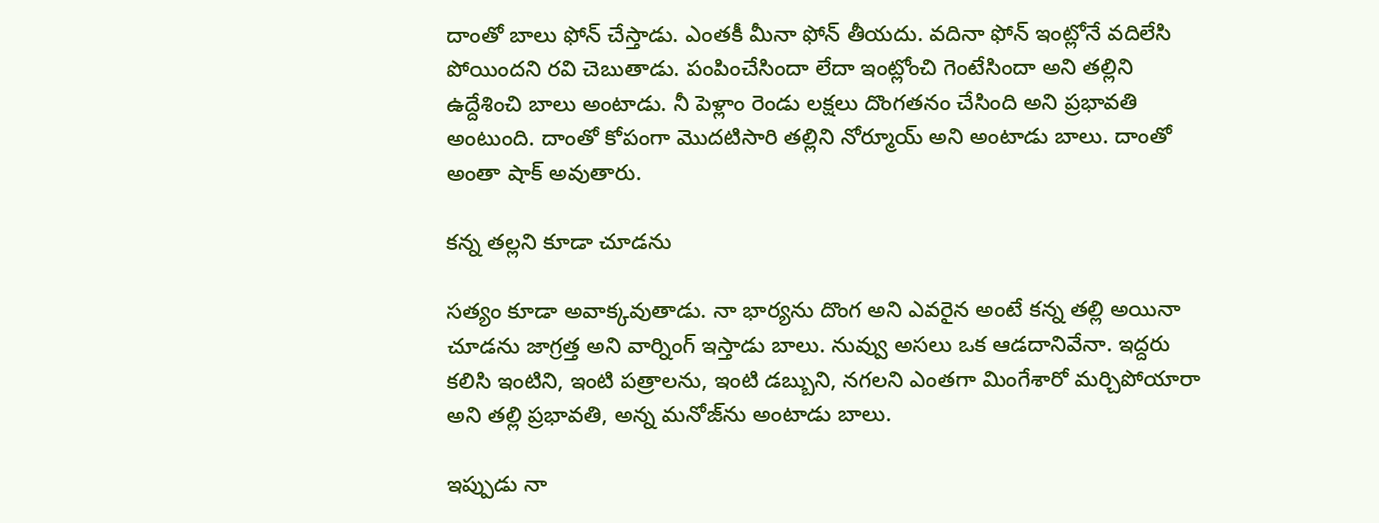దాంతో బాలు ఫోన్ చేస్తాడు. ఎంతకీ మీనా ఫోన్ తీయదు. వదినా ఫోన్ ఇంట్లోనే వదిలేసి పోయిందని రవి చెబుతాడు. పంపించేసిందా లేదా ఇంట్లోంచి గెంటేసిందా అని తల్లిని ఉద్దేశించి బాలు అంటాడు. నీ పెళ్లాం రెండు లక్షలు దొంగతనం చేసింది అని ప్రభావతి అంటుంది. దాంతో కోపంగా మొదటిసారి తల్లిని నోర్మూయ్ అని అంటాడు బాలు. దాంతో అంతా షాక్ అవుతారు.

కన్న తల్లని కూడా చూడను

సత్యం కూడా అవాక్కవుతాడు. నా భార్యను దొంగ అని ఎవరైన అంటే కన్న తల్లి అయినా చూడను జాగ్రత్త అని వార్నింగ్ ఇస్తాడు బాలు. నువ్వు అసలు ఒక ఆడదానివేనా. ఇద్దరు కలిసి ఇంటిని, ఇంటి పత్రాలను, ఇంటి డబ్బుని, నగలని ఎంతగా మింగేశారో మర్చిపోయారా అని తల్లి ప్రభావతి, అన్న మనోజ్‌ను అంటాడు బాలు.

ఇప్పుడు నా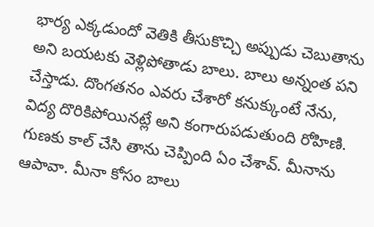భార్య ఎక్కడుందో వెతికి తీసుకొచ్చి అప్పుడు చెబుతాను అని బయటకు వెళ్లిపోతాడు బాలు. బాలు అన్నంత పని చేస్తాడు. దొంగతనం ఎవరు చేశారో కనుక్కుంటే నేను, విద్య దొరికిపోయినట్లే అని కంగారుపడుతుంది రోహిణి. గుణకు కాల్ చేసి తాను చెప్పింది ఏం చేశావ్. మీనాను ఆపావా. మీనా కోసం బాలు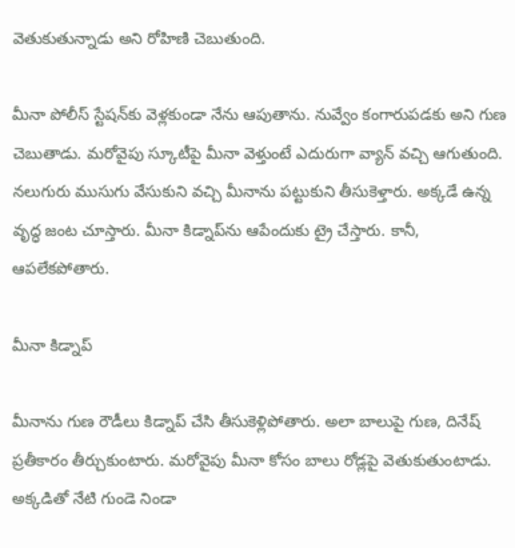వెతుకుతున్నాడు అని రోహిణి చెబుతుంది.

మీనా పోలీస్ స్టేషన్‌కు వెళ్లకుండా నేను ఆపుతాను. నువ్వేం కంగారుపడకు అని గుణ చెబుతాడు. మరోవైపు స్కూటీపై మీనా వెళ్తుంటే ఎదురుగా వ్యాన్ వచ్చి ఆగుతుంది. నలుగురు ముసుగు వేసుకుని వచ్చి మీనాను పట్టుకుని తీసుకెళ్తారు. అక్కడే ఉన్న వృద్ధ జంట చూస్తారు. మీనా కిడ్నాప్‌ను ఆపేందుకు ట్రై చేస్తారు. కానీ, ఆపలేకపోతారు.

మీనా కిడ్నాప్

మీనాను గుణ రౌడీలు కిడ్నాప్ చేసి తీసుకెళ్లిపోతారు. అలా బాలుపై గుణ, దినేష్ ప్రతీకారం తీర్చుకుంటారు. మరోవైపు మీనా కోసం బాలు రోడ్లపై వెతుకుతుంటాడు. అక్కడితో నేటి గుండె నిండా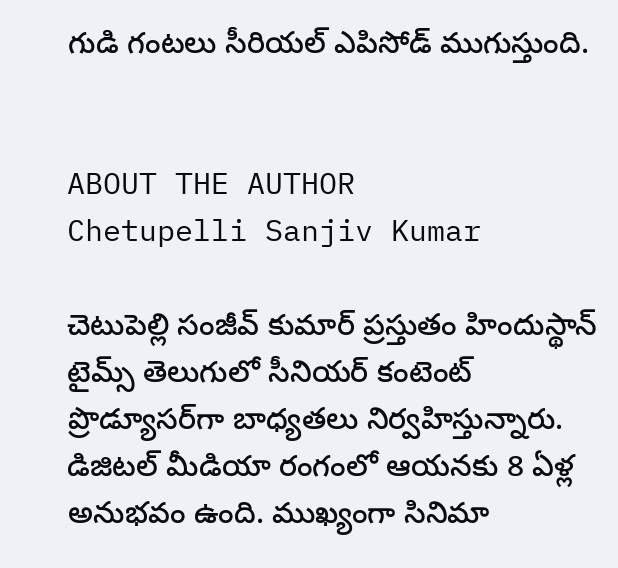గుడి గంటలు సీరియల్ ఎపిసోడ్ ముగుస్తుంది.


ABOUT THE AUTHOR
Chetupelli Sanjiv Kumar

చెటుపెల్లి సంజీవ్ కుమార్ ప్రస్తుతం హిందుస్థాన్ టైమ్స్ తెలుగులో సీనియర్ కంటెంట్ ప్రొడ్యూసర్‌గా బాధ్యతలు నిర్వహిస్తున్నారు. డిజిటల్ మీడియా రంగంలో ఆయనకు 8 ఏళ్ల అనుభవం ఉంది. ముఖ్యంగా సినిమా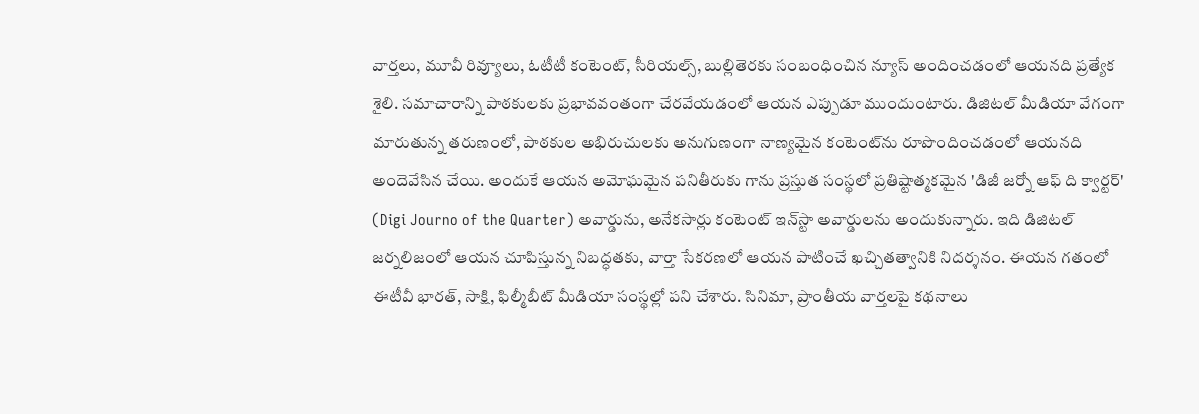వార్తలు, మూవీ రివ్యూలు, ఓటీటీ కంటెంట్, సీరియల్స్, బుల్లితెరకు సంబంధించిన న్యూస్ అందించడంలో ఆయనది ప్రత్యేక శైలి. సమాచారాన్ని పాఠకులకు ప్రభావవంతంగా చేరవేయడంలో ఆయన ఎప్పుడూ ముందుంటారు. డిజిటల్ మీడియా వేగంగా మారుతున్న తరుణంలో, పాఠకుల అభిరుచులకు అనుగుణంగా నాణ్యమైన కంటెంట్‌ను రూపొందించడంలో ఆయనది అందెవేసిన చేయి. అందుకే ఆయన అమోఘమైన పనితీరుకు గాను ప్రస్తుత సంస్థలో ప్రతిష్టాత్మకమైన 'డిజీ జర్నో ఆఫ్ ది క్వార్టర్' (Digi Journo of the Quarter) అవార్డును, అనేకసార్లు కంటెంట్ ఇన్‌స్టా అవార్డులను అందుకున్నారు. ఇది డిజిటల్ జర్నలిజంలో ఆయన చూపిస్తున్న నిబద్ధతకు, వార్తా సేకరణలో ఆయన పాటించే ఖచ్చితత్వానికి నిదర్శనం. ఈయన గతంలో ఈటీవీ భారత్, సాక్షి, ఫిల్మీబీట్ మీడియా సంస్థల్లో పని చేశారు. సినిమా, ప్రాంతీయ వార్తలపై కథనాలు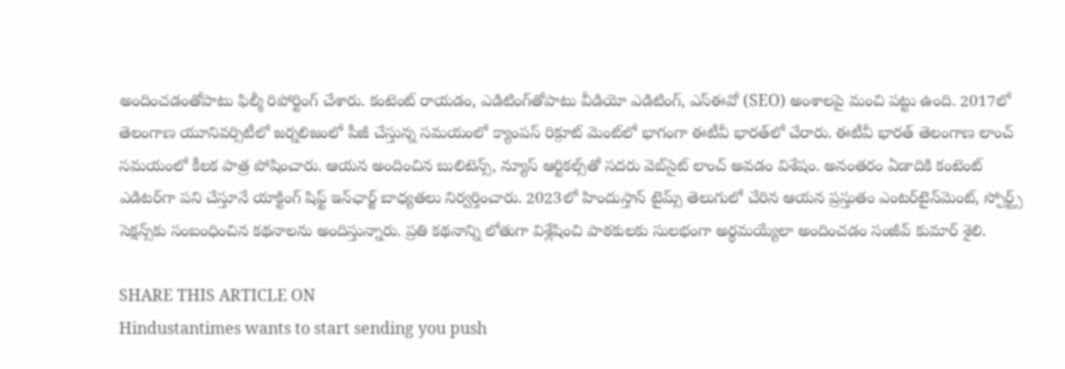అందించడంతోపాటు ఫిల్మీ రిపోర్టింగ్ చేశారు. కంటెంట్ రాయడం, ఎడిటింగ్‌తోపాటు వీడియో ఎడిటింగ్, ఎస్‌ఈవో (SEO) అంశాలపై మంచి పట్టు ఉంది. 2017లో తెలంగాణ యూనివర్సిటీలో జర్నలిజంలో పీజీ చేస్తున్న సమయంలో క్యాంపస్ రిక్రూట్ మెంట్‌లో భాగంగా ఈటీవీ భారత్‌లో చేరారు. ఈటీవీ భారత్ తెలంగాణ లాంచ్ సమయంలో కీలక పాత్ర పోషించారు. ఆయన అందించిన బులిటెన్స్, న్యూస్ ఆర్టికల్స్‌తో సదరు వెబ్‌సైట్ లాంచ్ అవడం విశేషం. అనంతరం ఏడాదికి కంటెంట్ ఎడిటర్‌గా పని చేస్తూనే యాక్టింగ్ షిఫ్ట్ ఇన్‌ఛార్జ్ బాధ్యతలు నిర్వర్తించారు. 2023లో హిందుస్తాన్ టైమ్స్ తెలుగులో చేరిన ఆయన ప్రస్తుతం ఎంటర్‌టైన్‌మెంట్, స్పోర్ట్స్ సెక్షన్స్‌కు సంబంధించిన కథనాలను అందిస్తున్నారు. ప్రతి కథనాన్ని లోతుగా విశ్లేషించి పాఠకులకు సులభంగా అర్థమయ్యేలా అందించడం సంజీవ్ కుమార్ శైలి.

SHARE THIS ARTICLE ON
Hindustantimes wants to start sending you push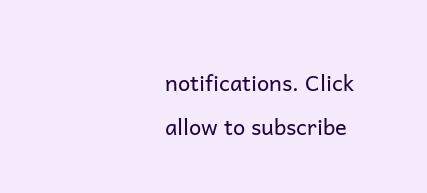notifications. Click allow to subscribe